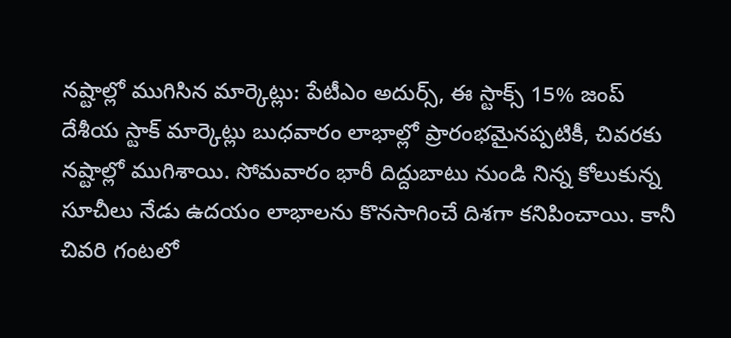నష్టాల్లో ముగిసిన మార్కెట్లు: పేటీఎం అదుర్స్, ఈ స్టాక్స్ 15% జంప్
దేశీయ స్టాక్ మార్కెట్లు బుధవారం లాభాల్లో ప్రారంభమైనప్పటికీ, చివరకు నష్టాల్లో ముగిశాయి. సోమవారం భారీ దిద్దుబాటు నుండి నిన్న కోలుకున్న సూచీలు నేడు ఉదయం లాభాలను కొనసాగించే దిశగా కనిపించాయి. కానీ చివరి గంటలో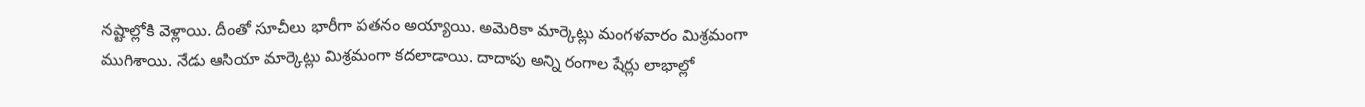నష్టాల్లోకి వెళ్లాయి. దీంతో సూచీలు భారీగా పతనం అయ్యాయి. అమెరికా మార్కెట్లు మంగళవారం మిశ్రమంగా ముగిశాయి. నేడు ఆసియా మార్కెట్లు మిశ్రమంగా కదలాడాయి. దాదాపు అన్ని రంగాల షేర్లు లాభాల్లో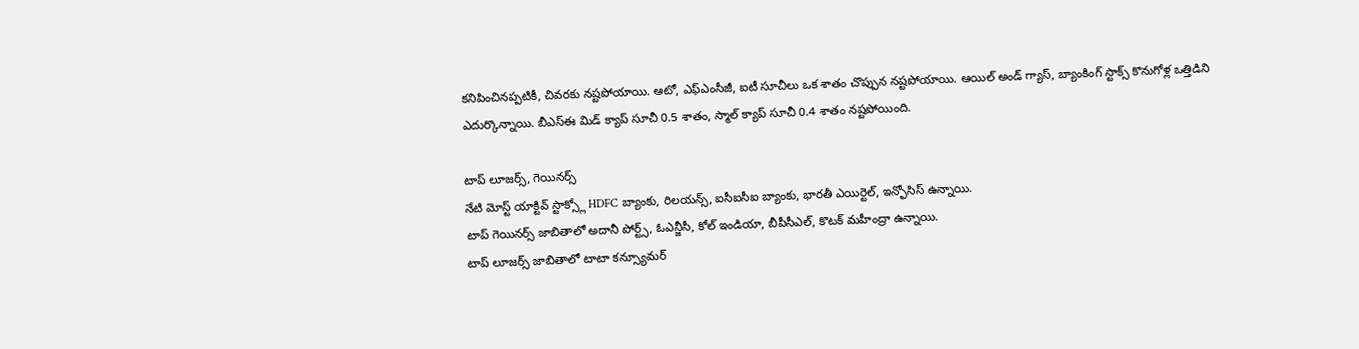కనిపించినప్పటికీ, చివరకు నష్టపోయాయి. ఆటో, ఎఫ్ఎంసీజీ, ఐటీ సూచీలు ఒక శాతం చొప్పున నష్టపోయాయి. ఆయిల్ అండ్ గ్యాస్, బ్యాంకింగ్ స్టాక్స్ కొనుగోళ్ల ఒత్తిడిని ఎదుర్కొన్నాయి. బీఎస్ఈ మిడ్ క్యాప్ సూచీ 0.5 శాతం, స్మాల్ క్యాప్ సూచీ 0.4 శాతం నష్టపోయింది.

టాప్ లూజర్స్, గెయినర్స్
నేటి మోస్ట్ యాక్టివ్ స్టాక్స్లో HDFC బ్యాంకు, రిలయన్స్, ఐసీఐసీఐ బ్యాంకు, భారతీ ఎయిర్టెల్, ఇన్ఫోసిస్ ఉన్నాయి.
టాప్ గెయినర్స్ జాబితాలో అదానీ పోర్ట్స్, ఓఎన్జీసీ, కోల్ ఇండియా, బీపీసీఎల్, కొటక్ మహీంద్రా ఉన్నాయి.
టాప్ లూజర్స్ జాబితాలో టాటా కన్స్యూమర్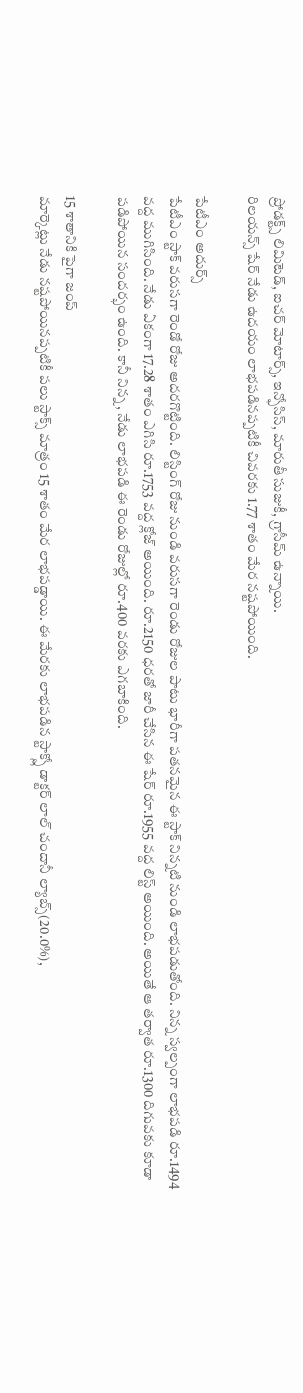ప్రోడక్ట్స్ లిమిటెడ్, ఐచర్ మోటార్స్, ఇన్ఫోసిస్, మారుతీ సుజుకీ, గ్రాసీమ్ ఉన్నాయి.
రిలయన్స్ షేర్ నేడు ఉదయం లాభపడినప్పటికీ చివరకు 1.77 శాతం మేర నష్టపోయింది.

పేటీఎం అదుర్స్
పేటీఎం స్టాక్ వరుసగా రెండో రోజు అదరగొట్టింది. లిస్టింగ్ రోజు నుండి వరుసగా రెండు రోజుల పాటు భారీగా పతనమైన ఈ స్టాక్ నిన్నటి నుండి లాభపడుతోంది. నిన్న స్వల్పంగా లాభపడి రూ.1494 వద్ద ముగిసింది. నేడు ఏకంగా 17.28 శాతం ఎగిసి రూ.1753 వద్ద క్లోజ్ అయింది. రూ.2150 ధరతో జారీ చేసిన ఈ షేర్ రూ.1955 వద్ద లిస్ట్ అయింది. అయితే ఆ తర్వాత రూ.1300 దిగువకు కూడా పడిపోయిన సందర్భం ఉంది. కానీ నిన్న, నేడు లాభపడి ఈ రెండు రోజుల్లో రూ.400 వరకు ఎగబాకింది.

15 శాతానికి పైగా జంప్
మార్కెట్లు నేడు నష్టపోయినప్పటికీ పలు స్టాక్స్ మాత్రం 15 శాతం మేర లాభపడ్డాయి. ఈ మేరకు లాభపడిన స్టాక్స్లో డాక్టర్ లాల్ చందానీ ల్యాబ్స్(20.0%),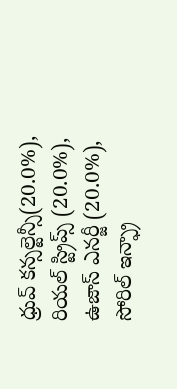ధ్రువ్ కన్సల్టెన్సీ(20.0%), రియల్ స్ట్రిప్స్ (20.0%), ఉజాస్ ఎనర్జీ (20.0%), సోరిల్ ఇన్ఫ్రా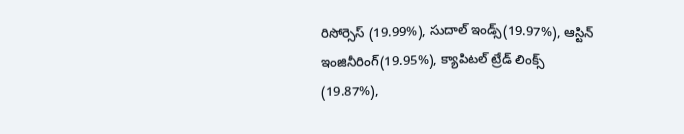రిసోర్సెస్ (19.99%), సుదాల్ ఇండ్స్(19.97%), ఆస్టిన్ ఇంజినీరింగ్(19.95%), క్యాపిటల్ ట్రేడ్ లింక్స్ (19.87%),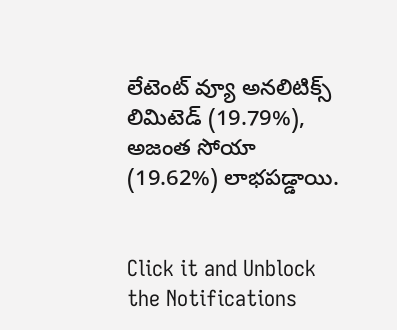లేటెంట్ వ్యూ అనలిటిక్స్ లిమిటెడ్ (19.79%), అజంత సోయా (19.62%) లాభపడ్డాయి.


Click it and Unblock the Notifications